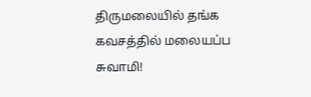திருமலையில் தங்க கவசத்தில் மலையப்ப சுவாமி!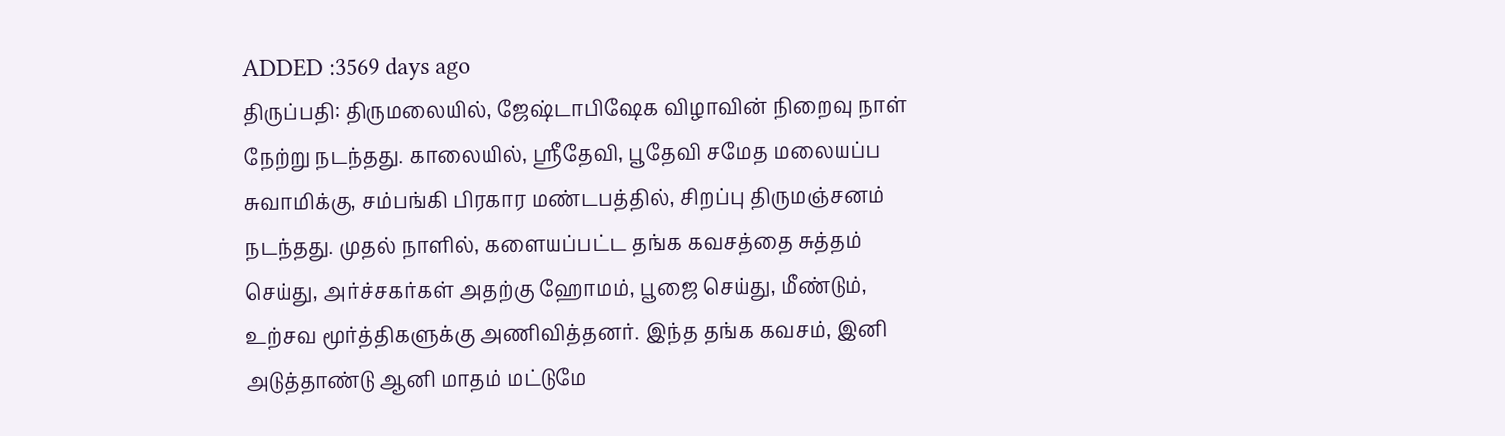ADDED :3569 days ago
திருப்பதி: திருமலையில், ஜேஷ்டாபிஷேக விழாவின் நிறைவு நாள் நேற்று நடந்தது. காலையில், ஸ்ரீதேவி, பூதேவி சமேத மலையப்ப சுவாமிக்கு, சம்பங்கி பிரகார மண்டபத்தில், சிறப்பு திருமஞ்சனம் நடந்தது. முதல் நாளில், களையப்பட்ட தங்க கவசத்தை சுத்தம் செய்து, அர்ச்சகர்கள் அதற்கு ஹோமம், பூஜை செய்து, மீண்டும், உற்சவ மூர்த்திகளுக்கு அணிவித்தனர். இந்த தங்க கவசம், இனி அடுத்தாண்டு ஆனி மாதம் மட்டுமே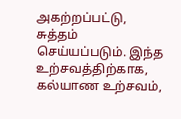அகற்றப்பட்டு, சுத்தம் செய்யப்படும். இந்த உற்சவத்திற்காக, கல்யாண உற்சவம்,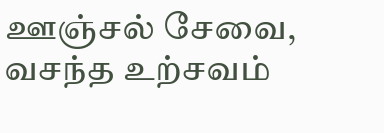ஊஞ்சல் சேவை, வசந்த உற்சவம்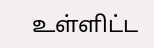உள்ளிட்ட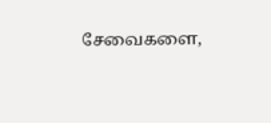சேவைகளை,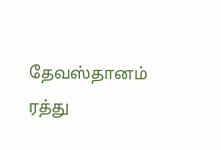தேவஸ்தானம் ரத்து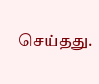செய்தது.